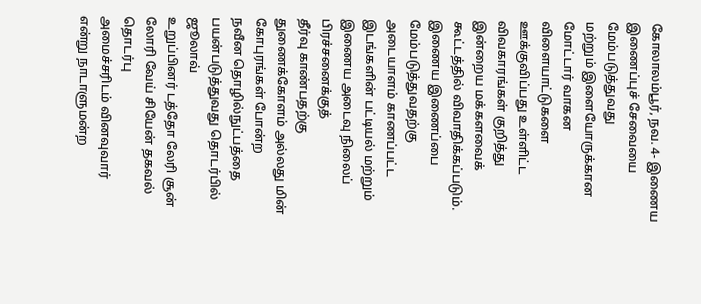கோலாலம்பூர், நவ. 4- இணைய இணைப்புச் சேவையை மேம்படுத்துவது
மற்றும் இளையோருக்கான மோட்டார் வாகன விளையாட்டுகளை
ஊக்குவிப்பது உள்ளிட்ட விவகாரங்கள் குறித்து இன்றைய மக்களவைக்
கூட்டத்தில் விவாதிக்கப்படும்.
இணைய இணைப்பை மேம்படுத்துவதற்கு அடையாளம் காணப்பட்ட
இடங்களின் பட்டியல் மற்றும் இணைய அடைவு நிலைப் பிரச்சனைக்குத்
தீர்வு காண்பதற்கு துணைக்கோளம் அல்லது மின் கோபுரங்கள் போன்ற
நவீன தொழில்நுட்பத்தை பயன்படுத்துவது தொடர்பில் ஜூலாவ்
உறுப்பினர் டத்தோ லேரி சூன் லோரி வேய் சியேன் தகவல் தொடர்பு
அமைச்சரிடம் வினவுவார் என்று நாடாளுமன்ற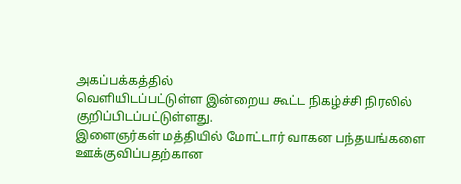அகப்பக்கத்தில்
வெளியிடப்பட்டுள்ள இன்றைய கூட்ட நிகழ்ச்சி நிரலில்
குறிப்பிடப்பட்டுள்ளது.
இளைஞர்கள் மத்தியில் மோட்டார் வாகன பந்தயங்களை
ஊக்குவிப்பதற்கான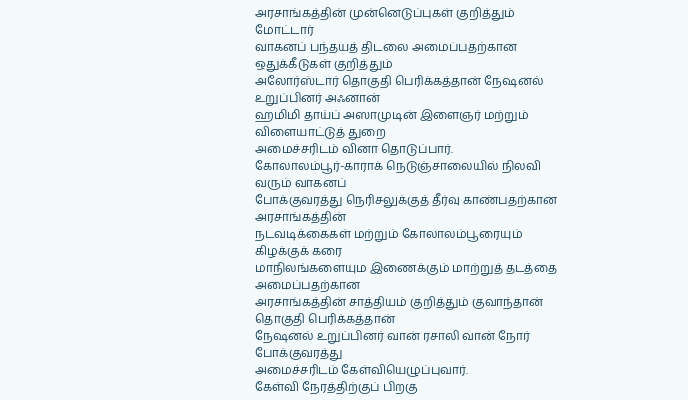அரசாங்கத்தின் முன்னெடுப்புகள் குறித்தும் மோட்டார்
வாகனப் பந்தயத் திடலை அமைப்பதற்கான ஒதுக்கீடுகள் குறித்தும்
அலோர்ஸ்டார் தொகுதி பெரிக்கத்தான் நேஷனல் உறுப்பினர் அஃனான்
ஹமிமி தாய்ப் அஸாமுடின் இளைஞர் மற்றும் விளையாட்டுத் துறை
அமைச்சரிடம் வினா தொடுப்பார்.
கோலாலம்பூர்-காராக் நெடுஞ்சாலையில் நிலவி வரும் வாகனப்
போக்குவரத்து நெரிசலுக்குத் தீர்வு காண்பதற்கான அரசாங்கத்தின்
நடவடிக்கைகள் மற்றும் கோலாலம்பூரையும் கிழக்குக் கரை
மாநிலங்களையும இணைக்கும் மாற்றுத் தடத்தை அமைப்பதற்கான
அரசாங்கத்தின் சாத்தியம் குறித்தும் குவாந்தான் தொகுதி பெரிக்கத்தான்
நேஷனல் உறுப்பினர் வான் ரசாலி வான் நோர் போக்குவரத்து
அமைச்சரிடம் கேள்வியெழுப்புவார்.
கேள்வி நேரத்திற்குப் பிறகு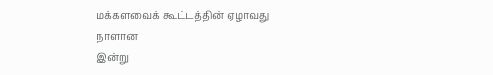மக்களவைக் கூட்டத்தின் ஏழாவது நாளான
இன்று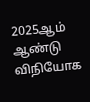2025ஆம் ஆண்டு விநியோக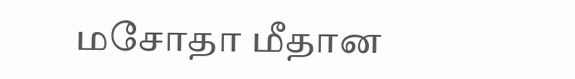மசோதா மீதான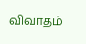விவாதம்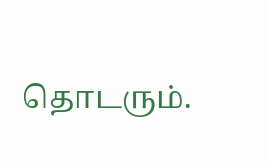தொடரும்.